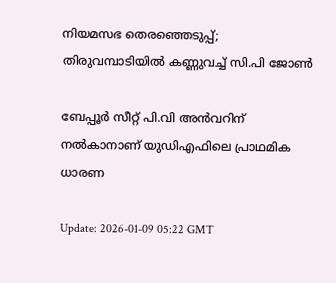നിയമസഭ തെരഞ്ഞെടുപ്പ്; തിരുവമ്പാടിയിൽ കണ്ണുവച്ച് സി.പി ജോൺ

ബേപ്പൂർ സീറ്റ് പി.വി അന്‍വറിന് നൽകാനാണ് യുഡിഎഫിലെ പ്രാഥമിക ധാരണ

Update: 2026-01-09 05:22 GMT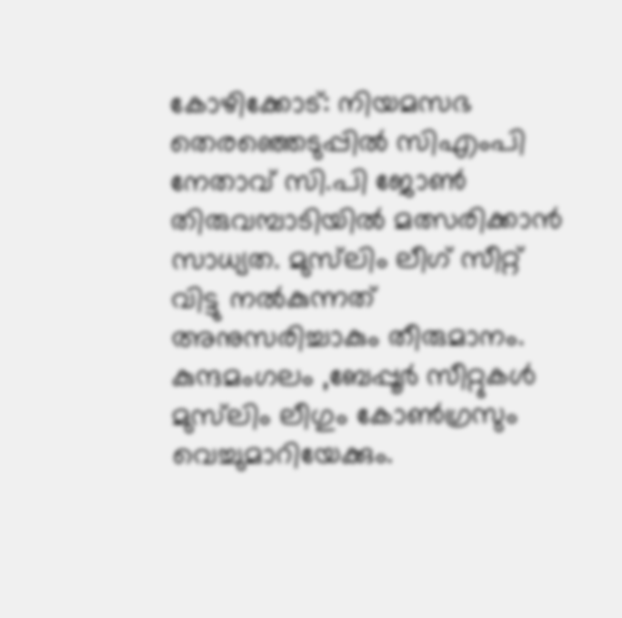കോഴിക്കോട്: നിയമസഭ തെരഞ്ഞെടുപ്പിൽ സിഎംപി നേതാവ് സി.പി ജോണ്‍ തിരുവമ്പാടിയില്‍ മത്സരിക്കാന്‍ സാധ്യത. മുസ്‌ലിം ലീഗ് സീറ്റ് വിട്ടു നൽകുന്നത് അനുസരിച്ചാകും തീരുമാനം. കുന്ദമംഗലം ,ബേപ്പൂർ സീറ്റുകള്‍ മുസ്‌ലിം ലീഗും കോൺഗ്രസും വെച്ചുമാറിയേക്കും.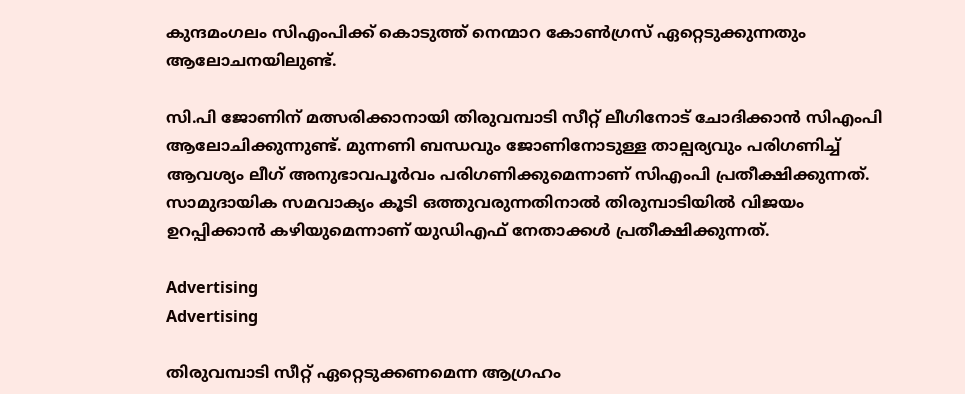കുന്ദമംഗലം സിഎംപിക്ക് കൊടുത്ത് നെന്മാറ കോൺഗ്രസ് ഏറ്റെടുക്കുന്നതും ആലോചനയിലുണ്ട്.

സി.പി ജോണിന് മത്സരിക്കാനായി തിരുവമ്പാടി സീറ്റ് ലീഗിനോട് ചോദിക്കാന്‍ സിഎംപി ആലോചിക്കുന്നുണ്ട്. മുന്നണി ബന്ധവും ജോണിനോടുള്ള താല്പര്യവും പരിഗണിച്ച് ആവശ്യം ലീഗ് അനുഭാവപൂർവം പരിഗണിക്കുമെന്നാണ് സിഎംപി പ്രതീക്ഷിക്കുന്നത്. സാമുദായിക സമവാക്യം കൂടി ഒത്തുവരുന്നതിനാല്‍ തിരുമ്പാടിയില്‍ വിജയം ഉറപ്പിക്കാന്‍ കഴിയുമെന്നാണ് യുഡിഎഫ് നേതാക്കള്‍ പ്രതീക്ഷിക്കുന്നത്.

Advertising
Advertising

തിരുവമ്പാടി സീറ്റ് ഏറ്റെടുക്കണമെന്ന ആഗ്രഹം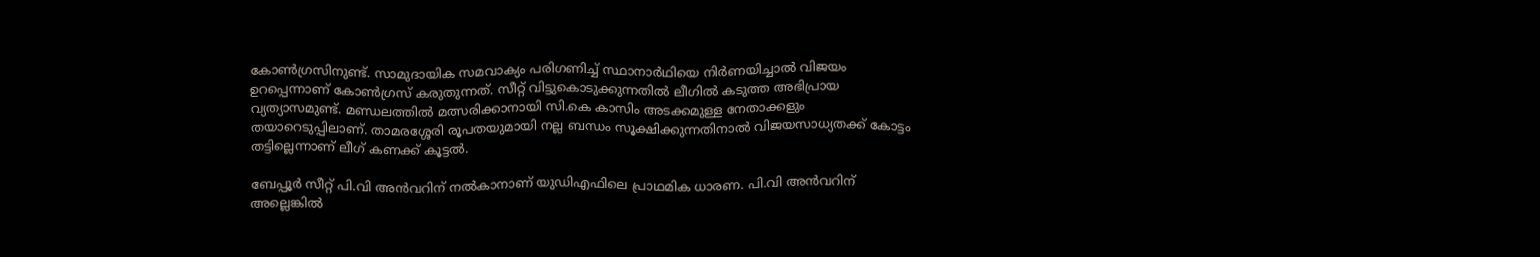കോൺഗ്രസിനുണ്ട്. സാമുദായിക സമവാക്യം പരിഗണിച്ച് സ്ഥാനാർഥിയെ നിർണയിച്ചാല്‍ വിജയം ഉറപ്പെന്നാണ് കോൺഗ്രസ് കരുതുന്നത്. സീറ്റ് വിട്ടുകൊടുക്കുന്നതില്‍ ലീഗില്‍ കടുത്ത അഭിപ്രായ വ്യത്യാസമുണ്ട്. മണ്ഡലത്തില്‍ മത്സരിക്കാനായി സി.കെ കാസിം അടക്കമുള്ള നേതാക്കളും തയാറെടുപ്പിലാണ്. താമരശ്ശേരി രൂപതയുമായി നല്ല ബന്ധം സൂക്ഷിക്കുന്നതിനാല്‍ വിജയസാധ്യതക്ക് കോട്ടം തട്ടില്ലെന്നാണ് ലീഗ് കണക്ക് കൂട്ടല്‍.

ബേപ്പൂർ സീറ്റ് പി.വി അന്‍വറിന് നൽകാനാണ് യുഡിഎഫിലെ പ്രാഥമിക ധാരണ. പി.വി അന്‍വറിന് അല്ലെങ്കില്‍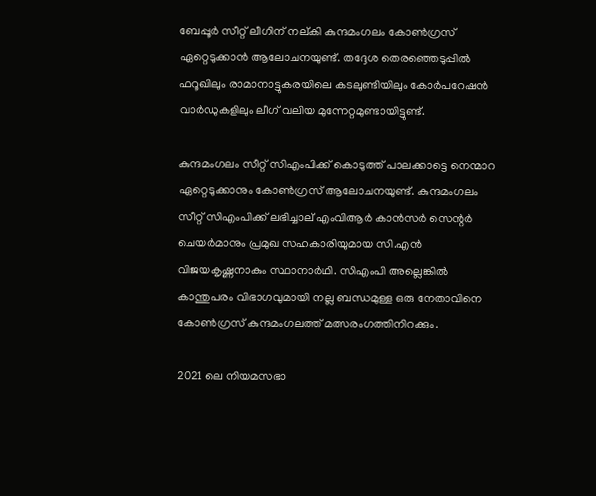ബേപ്പൂർ സീറ്റ് ലീഗിന് നല്കി കുന്ദമംഗലം കോൺഗ്രസ് ഏറ്റെടുക്കാന്‍ ആലോചനയുണ്ട്. തദ്ദേശ തെരഞ്ഞെടുപ്പില്‍ ഫറൂഖിലും രാമാനാട്ടുകരയിലെ കടലുണ്ടിയിലും കോർപറേഷന്‍ വാർഡുകളിലും ലീഗ് വലിയ മുന്നേറ്റമുണ്ടായിട്ടുണ്ട്.

കുന്ദമംഗലം സീറ്റ് സിഎംപിക്ക് കൊടുത്ത് പാലക്കാട്ടെ നെന്മാറ ഏറ്റെടുക്കാനും കോൺഗ്രസ് ആലോചനയുണ്ട്. കുന്ദമംഗലം സീറ്റ് സിഎംപിക്ക് ലഭിച്ചാല്‌ എംവിആർ കാന്‍സർ സെന്റർ ചെയർമാനും പ്രമുഖ സഹകാരിയുമായ സി.എന്‍ വിജയകൃഷ്ണനാകും സ്ഥാനാർഥി. സിഎംപി അല്ലെങ്കില്‍ കാന്തുപരം വിഭാഗവുമായി നല്ല ബന്ധമുള്ള ഒരു നേതാവിനെ കോൺഗ്രസ് കുന്ദമംഗലത്ത് മത്സരംഗത്തിനിറക്കും.

2021 ലെ നിയമസഭാ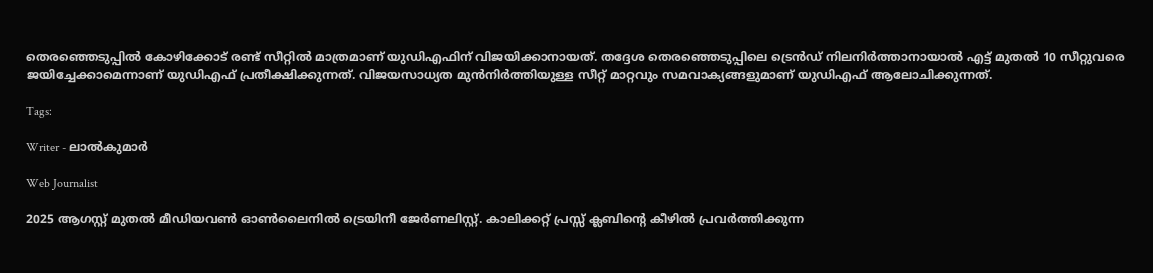തെരഞ്ഞെടുപ്പില്‍ കോഴിക്കോട് രണ്ട് സീറ്റില്‍ മാത്രമാണ് യുഡിഎഫിന് വിജയിക്കാനായത്. തദ്ദേശ തെരഞ്ഞെടുപ്പിലെ ട്രെന്‍ഡ് നിലനിർത്താനായാല്‍ എട്ട് മുതല്‍ 10 സീറ്റുവരെ ജയിച്ചേക്കാമെന്നാണ് യുഡിഎഫ് പ്രതീക്ഷിക്കുന്നത്. വിജയസാധ്യത മുന്‍നിർത്തിയുള്ള സീറ്റ് മാറ്റവും സമവാക്യങ്ങളുമാണ് യുഡിഎഫ് ആലോചിക്കുന്നത്.

Tags:

Writer - ലാൽകുമാർ

Web Journalist

2025 ആഗസ്റ്റ് മുതൽ മീഡിയവൺ ഓൺലൈനിൽ ട്രെയിനീ ജേർണലിസ്റ്റ്. കാലിക്കറ്റ് പ്രസ്സ് ക്ലബിന്റെ കീഴില്‍ പ്രവര്‍ത്തിക്കുന്ന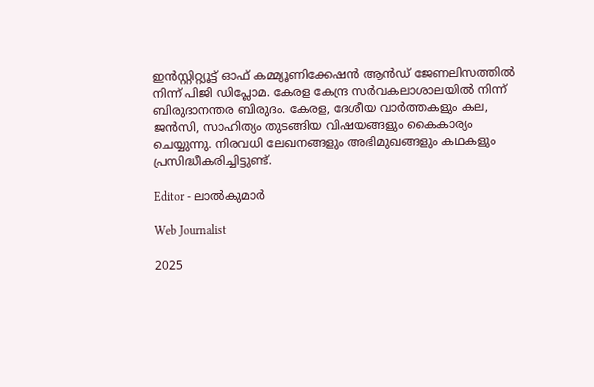ഇന്‍സ്റ്റിറ്റ്യൂട്ട് ഓഫ് കമ്മ്യൂണിക്കേഷന്‍ ആന്‍ഡ് ജേണലിസത്തിൽ നിന്ന് പിജി ഡിപ്ലോമ. കേരള കേന്ദ്ര സർവകലാശാലയിൽ നിന്ന് ബിരുദാനന്തര ബിരുദം. കേരള, ദേശീയ വാർത്തകളും കല, ജൻസി, സാഹിത്യം തുടങ്ങിയ വിഷയങ്ങളും കൈകാര്യം ചെയ്യുന്നു. നിരവധി ലേഖനങ്ങളും അഭിമുഖങ്ങളും കഥകളും പ്രസിദ്ധീകരിച്ചിട്ടുണ്ട്.

Editor - ലാൽകുമാർ

Web Journalist

2025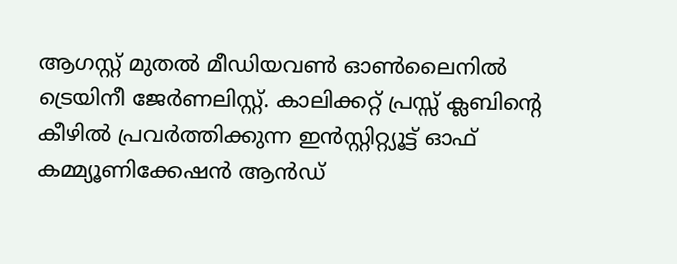ആഗസ്റ്റ് മുതൽ മീഡിയവൺ ഓൺലൈനിൽ ട്രെയിനീ ജേർണലിസ്റ്റ്. കാലിക്കറ്റ് പ്രസ്സ് ക്ലബിന്റെ കീഴില്‍ പ്രവര്‍ത്തിക്കുന്ന ഇന്‍സ്റ്റിറ്റ്യൂട്ട് ഓഫ് കമ്മ്യൂണിക്കേഷന്‍ ആന്‍ഡ്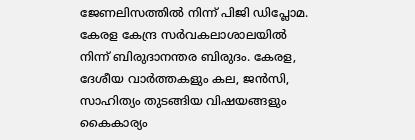ജേണലിസത്തിൽ നിന്ന് പിജി ഡിപ്ലോമ. കേരള കേന്ദ്ര സർവകലാശാലയിൽ നിന്ന് ബിരുദാനന്തര ബിരുദം. കേരള, ദേശീയ വാർത്തകളും കല, ജൻസി, സാഹിത്യം തുടങ്ങിയ വിഷയങ്ങളും കൈകാര്യം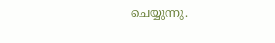ചെയ്യുന്നു.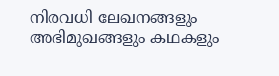നിരവധി ലേഖനങ്ങളും അഭിമുഖങ്ങളും കഥകളും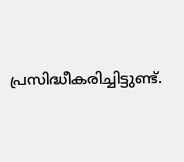പ്രസിദ്ധീകരിച്ചിട്ടുണ്ട്.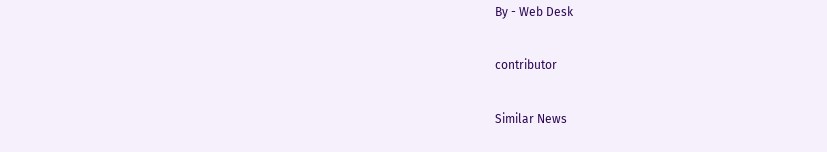By - Web Desk

contributor

Similar News